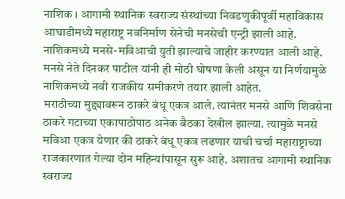नाशिक । आगामी स्थानिक स्वराज्य संस्थांच्या निवडणुकीपूर्वी महाविकास आघाडीमध्ये महाराष्ट्र नवनिर्माण सेनेची मनसेची एन्ट्री झाली आहे. नाशिकमध्ये मनसे-मविआची युती झाल्याचे जाहीर करण्यात आली आहे. मनसे नेते दिनकर पाटील यांनी ही मोठी घोषणा केली असून या निर्णयामुळे नाशिकमध्ये नवी राजकीय समीकरणे तयार झाली आहेत.
मराठीच्या मुद्द्यावरून ठाकरे बंधू एकत्र आले. त्यानंतर मनसे आणि शिवसेना ठाकरे गटाच्या एकापाठोपाठ अनेक बैठका देखील झाल्या. त्यामुळे मनसे मविआ एकत्र येणार की ठाकरे बंधू एकत्र लढणार याची चर्चा महाराष्ट्राच्या राजकारणात गेल्या दोन महिन्यांपासून सुरू आहे. अशातच आगामी स्थानिक स्वराज्य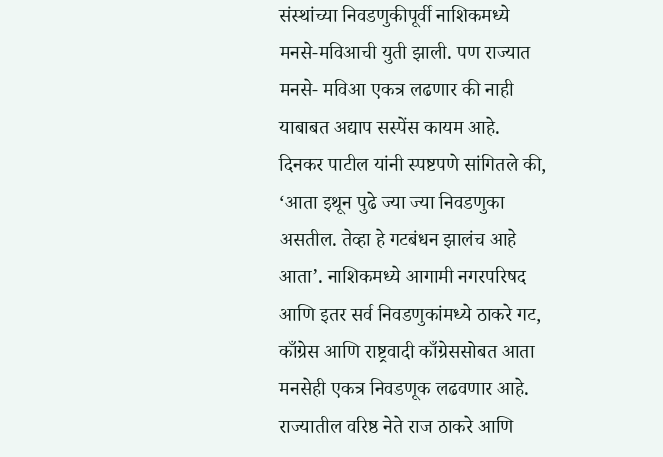संस्थांच्या निवडणुकीपूर्वी नाशिकमध्ये मनसे-मविआची युती झाली. पण राज्यात मनसे- मविआ एकत्र लढणार की नाही याबाबत अद्याप सस्पेंस कायम आहे.
दिनकर पाटील यांनी स्पष्टपणे सांगितले की, ‘आता इथून पुढे ज्या ज्या निवडणुका असतील. तेव्हा हे गटबंधन झालंच आहे आता’. नाशिकमध्ये आगामी नगरपरिषद आणि इतर सर्व निवडणुकांमध्ये ठाकरे गट, काँग्रेस आणि राष्ट्रवादी काँग्रेससोबत आता मनसेही एकत्र निवडणूक लढवणार आहे. राज्यातील वरिष्ठ नेते राज ठाकरे आणि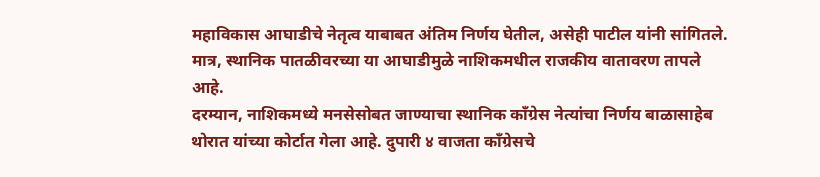महाविकास आघाडीचे नेतृत्व याबाबत अंतिम निर्णय घेतील, असेही पाटील यांनी सांगितले. मात्र, स्थानिक पातळीवरच्या या आघाडीमुळे नाशिकमधील राजकीय वातावरण तापले आहे.
दरम्यान, नाशिकमध्ये मनसेसोबत जाण्याचा स्थानिक काँग्रेस नेत्यांचा निर्णय बाळासाहेब थोरात यांच्या कोर्टात गेला आहे. दुपारी ४ वाजता काँग्रेसचे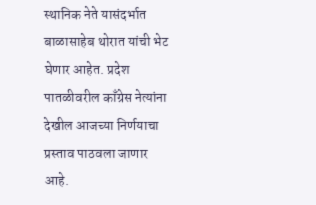स्थानिक नेते यासंदर्भात बाळासाहेब थोरात यांची भेट घेणार आहेत. प्रदेश पातळीवरील काँग्रेस नेत्यांना देखील आजच्या निर्णयाचा प्रस्ताव पाठवला जाणार आहे.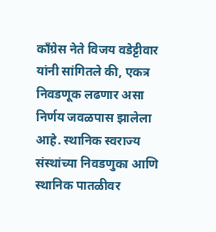काँग्रेस नेते विजय वडेट्टीवार यांनी सांगितले की, एकत्र निवडणूक लढणार असा निर्णय जवळपास झालेला आहे. स्थानिक स्वराज्य संस्थांच्या निवडणुका आणि स्थानिक पातळीवर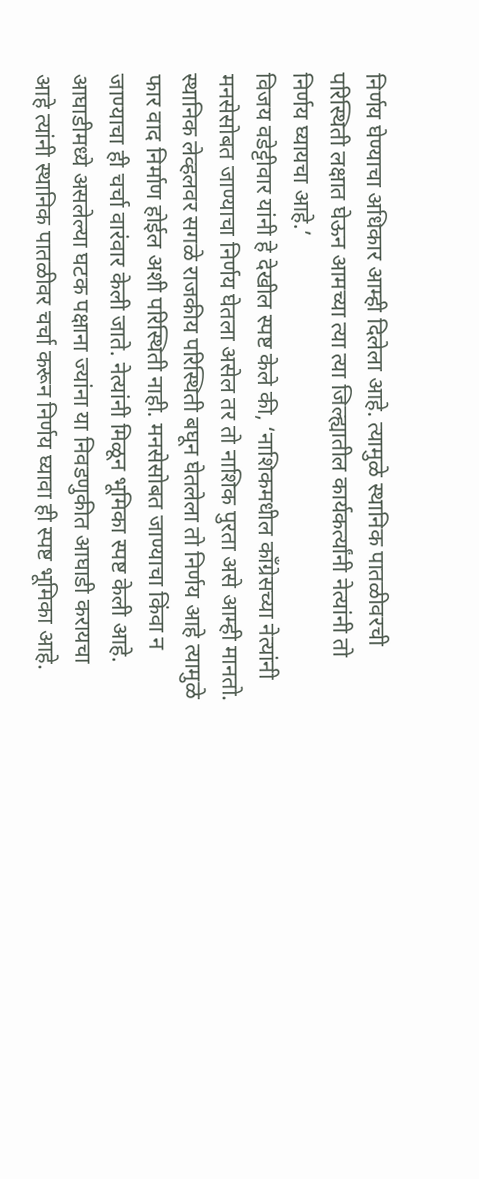निर्णय घेण्याचा अधिकार आम्ही दिलेला आहे. त्यामुळे स्थानिक पातळीवरची परिस्थिती लक्षात घेऊन आमच्या त्या त्या जिल्ह्यातील कार्यकर्त्यांनी नेत्यांनी तो निर्णय घ्यायचा आहे.’
विजय वडेट्टीवार यांनी हे देखील स्पष्ट केले की, ‘नाशिकमधील काँग्रेसच्या नेत्यांनी मनसेसोबत जाण्याचा निर्णय घेतला असेल तर तो नाशिक पुरता असे आम्ही मानतो. स्थानिक लेव्हलवर सगळे राजकीय परिस्थिती बघून घेतलेला तो निर्णय आहे त्यामुळे फार वाद निर्माण होईल अशी परिस्थिती नाही. मनसेसोबत जाण्याचा किंवा न जाण्याचा ही चर्चा वारंवार केली जाते. नेत्यांनी मिळून भूमिका स्पष्ट केली आहे. आघाडीमध्ये असलेल्या घटक पक्षाना ज्यांना या निवडणुकीत आघाडी करायचा आहे त्यांनी स्थानिक पातळीवर चर्चा करून निर्णय घ्यावा ही स्पष्ट भूमिका आहे.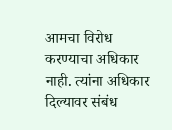आमचा विरोध करण्याचा अधिकार नाही. त्यांना अधिकार दिल्यावर संबंध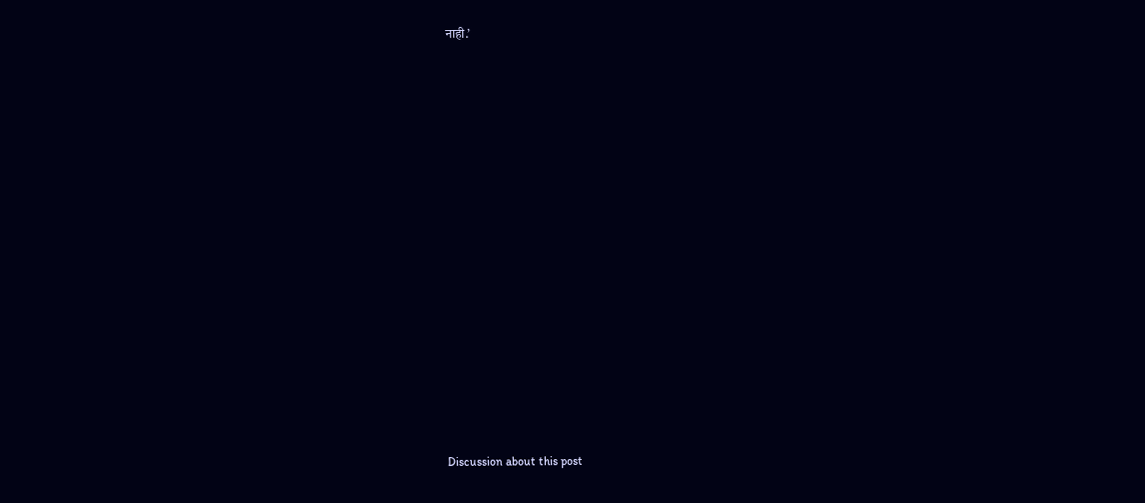नाही.’















Discussion about this post